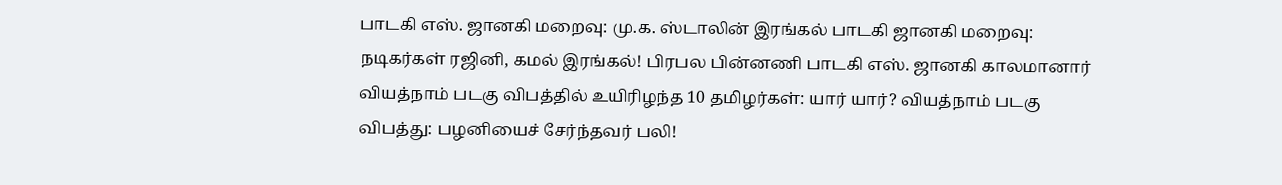பாடகி எஸ். ஜானகி மறைவு: மு.க. ஸ்டாலின் இரங்கல் பாடகி ஜானகி மறைவு: நடிகர்கள் ரஜினி, கமல் இரங்கல்! பிரபல பின்னணி பாடகி எஸ். ஜானகி காலமானார் வியத்நாம் படகு விபத்தில் உயிரிழந்த 10 தமிழர்கள்: யார் யார்? வியத்நாம் படகு விபத்து: பழனியைச் சேர்ந்தவர் பலி!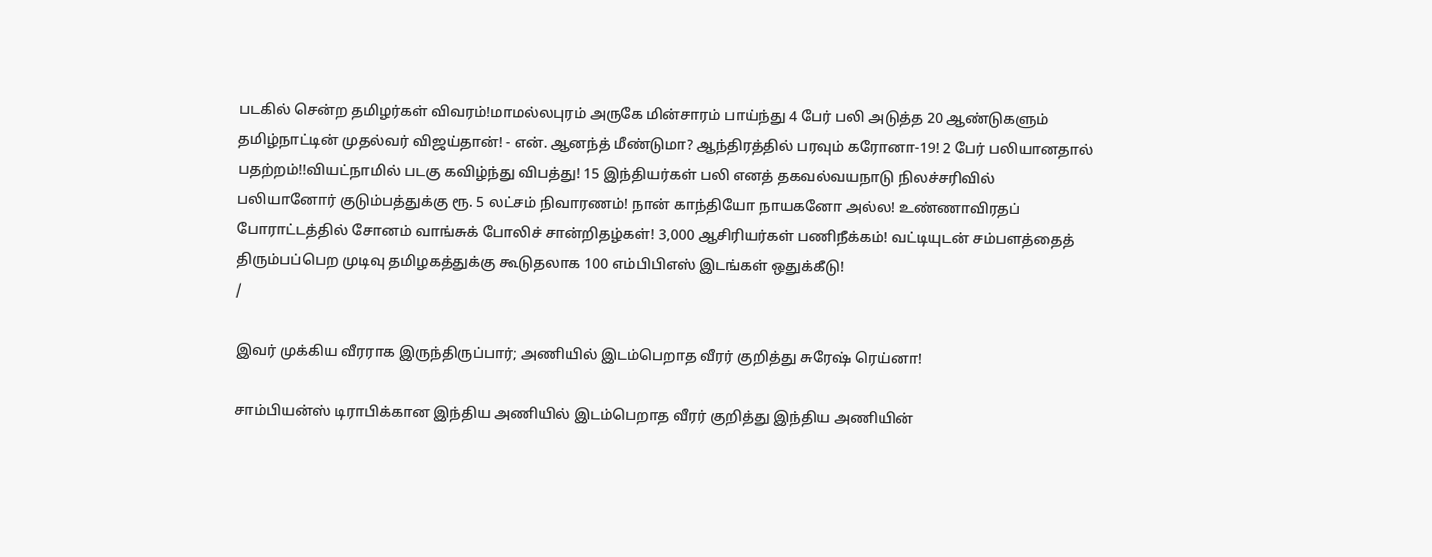படகில் சென்ற தமிழர்கள் விவரம்!மாமல்லபுரம் அருகே மின்சாரம் பாய்ந்து 4 பேர் பலி அடுத்த 20 ஆண்டுகளும் தமிழ்நாட்டின் முதல்வர் விஜய்தான்! - என். ஆனந்த் மீண்டுமா? ஆந்திரத்தில் பரவும் கரோனா-19! 2 பேர் பலியானதால் பதற்றம்!!வியட்நாமில் படகு கவிழ்ந்து விபத்து! 15 இந்தியர்கள் பலி எனத் தகவல்வயநாடு நிலச்சரிவில் பலியானோர் குடும்பத்துக்கு ரூ. 5 லட்சம் நிவாரணம்! நான் காந்தியோ நாயகனோ அல்ல! உண்ணாவிரதப் போராட்டத்தில் சோனம் வாங்சுக் போலிச் சான்றிதழ்கள்! 3,000 ஆசிரியர்கள் பணிநீக்கம்! வட்டியுடன் சம்பளத்தைத் திரும்பப்பெற முடிவு தமிழகத்துக்கு கூடுதலாக 100 எம்பிபிஎஸ் இடங்கள் ஒதுக்கீடு!
/

இவர் முக்கிய வீரராக இருந்திருப்பார்; அணியில் இடம்பெறாத வீரர் குறித்து சுரேஷ் ரெய்னா!

சாம்பியன்ஸ் டிராபிக்கான இந்திய அணியில் இடம்பெறாத வீரர் குறித்து இந்திய அணியின்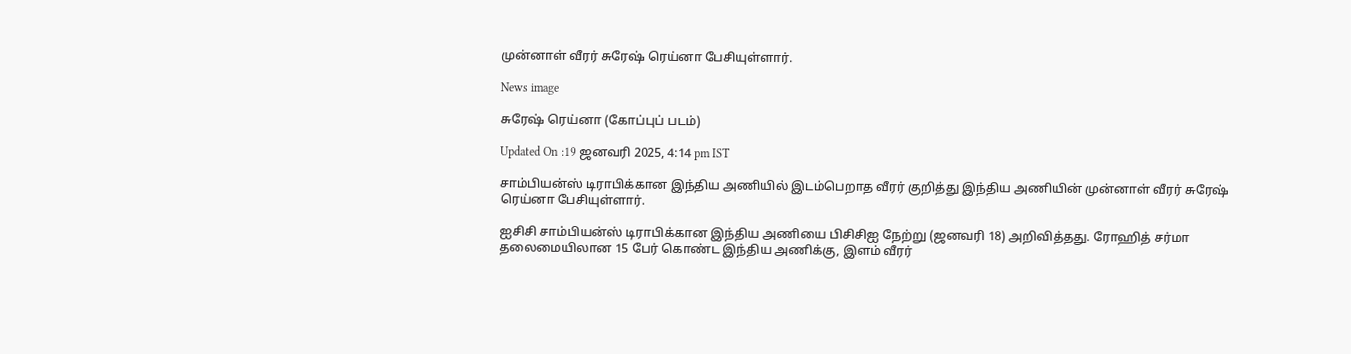முன்னாள் வீரர் சுரேஷ் ரெய்னா பேசியுள்ளார்.

News image

சுரேஷ் ரெய்னா (கோப்புப் படம்)

Updated On :19 ஜனவரி 2025, 4:14 pm IST

சாம்பியன்ஸ் டிராபிக்கான இந்திய அணியில் இடம்பெறாத வீரர் குறித்து இந்திய அணியின் முன்னாள் வீரர் சுரேஷ் ரெய்னா பேசியுள்ளார்.

ஐசிசி சாம்பியன்ஸ் டிராபிக்கான இந்திய அணியை பிசிசிஐ நேற்று (ஜனவரி 18) அறிவித்தது. ரோஹித் சர்மா தலைமையிலான 15 பேர் கொண்ட இந்திய அணிக்கு, இளம் வீரர்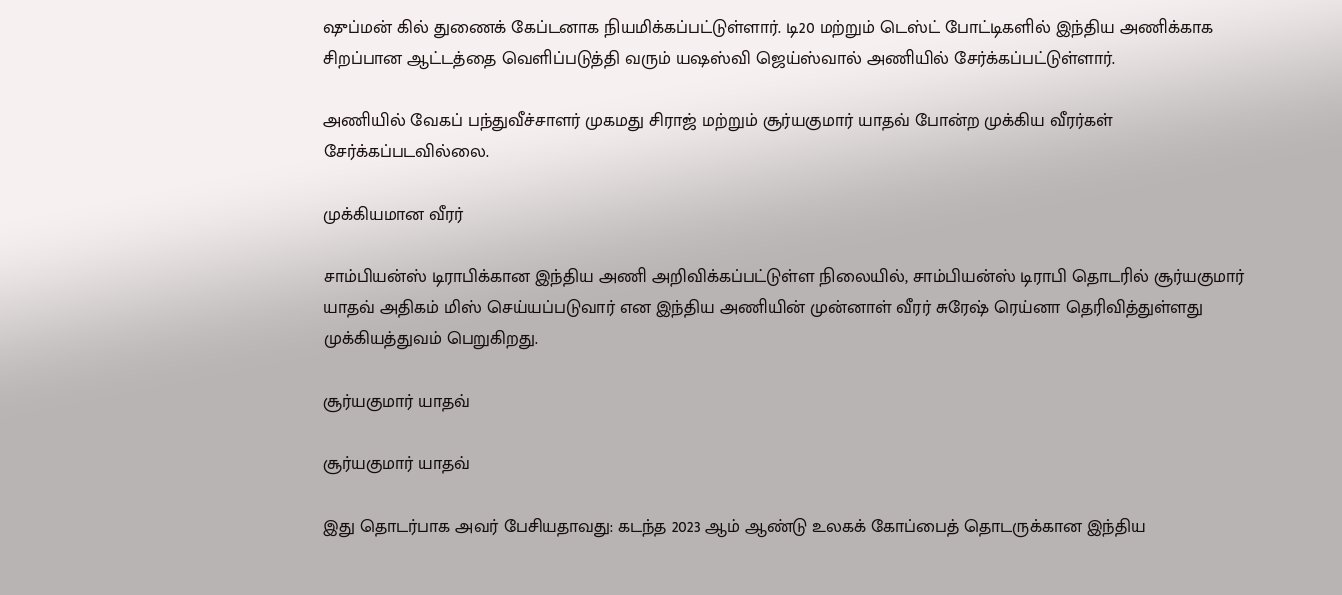ஷுப்மன் கில் துணைக் கேப்டனாக நியமிக்கப்பட்டுள்ளார். டி20 மற்றும் டெஸ்ட் போட்டிகளில் இந்திய அணிக்காக சிறப்பான ஆட்டத்தை வெளிப்படுத்தி வரும் யஷஸ்வி ஜெய்ஸ்வால் அணியில் சேர்க்கப்பட்டுள்ளார்.

அணியில் வேகப் பந்துவீச்சாளர் முகமது சிராஜ் மற்றும் சூர்யகுமார் யாதவ் போன்ற முக்கிய வீரர்கள் சேர்க்கப்படவில்லை.

முக்கியமான வீரர்

சாம்பியன்ஸ் டிராபிக்கான இந்திய அணி அறிவிக்கப்பட்டுள்ள நிலையில், சாம்பியன்ஸ் டிராபி தொடரில் சூர்யகுமார் யாதவ் அதிகம் மிஸ் செய்யப்படுவார் என இந்திய அணியின் முன்னாள் வீரர் சுரேஷ் ரெய்னா தெரிவித்துள்ளது முக்கியத்துவம் பெறுகிறது.

சூர்யகுமார் யாதவ்

சூர்யகுமார் யாதவ்

இது தொடர்பாக அவர் பேசியதாவது: கடந்த 2023 ஆம் ஆண்டு உலகக் கோப்பைத் தொடருக்கான இந்திய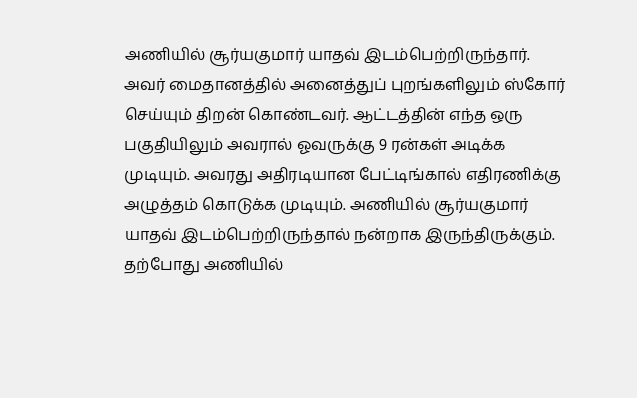அணியில் சூர்யகுமார் யாதவ் இடம்பெற்றிருந்தார். அவர் மைதானத்தில் அனைத்துப் புறங்களிலும் ஸ்கோர் செய்யும் திறன் கொண்டவர். ஆட்டத்தின் எந்த ஒரு பகுதியிலும் அவரால் ஓவருக்கு 9 ரன்கள் அடிக்க முடியும். அவரது அதிரடியான பேட்டிங்கால் எதிரணிக்கு அழுத்தம் கொடுக்க முடியும். அணியில் சூர்யகுமார் யாதவ் இடம்பெற்றிருந்தால் நன்றாக இருந்திருக்கும். தற்போது அணியில்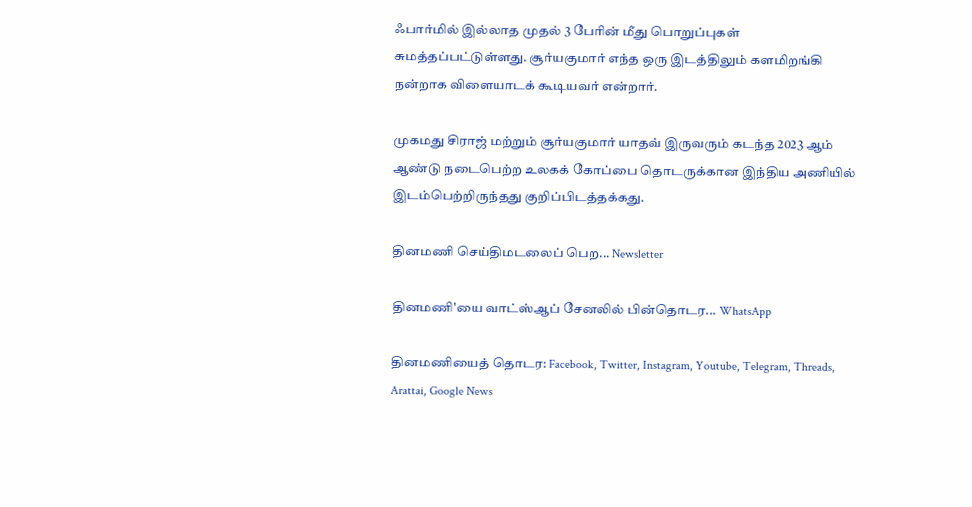ஃபார்மில் இல்லாத முதல் 3 பேரின் மீது பொறுப்புகள் சுமத்தப்பட்டுள்ளது. சூர்யகுமார் எந்த ஒரு இடத்திலும் களமிறங்கி நன்றாக விளையாடக் கூடியவர் என்றார்.

முகமது சிராஜ் மற்றும் சூர்யகுமார் யாதவ் இருவரும் கடந்த 2023 ஆம் ஆண்டு நடைபெற்ற உலகக் கோப்பை தொடருக்கான இந்திய அணியில் இடம்பெற்றிருந்தது குறிப்பிடத்தக்கது.

தினமணி செய்திமடலைப் பெற... Newsletter

தினமணி'யை வாட்ஸ்ஆப் சேனலில் பின்தொடர... WhatsApp

தினமணியைத் தொடர: Facebook, Twitter, Instagram, Youtube, Telegram, Threads, Arattai, Google News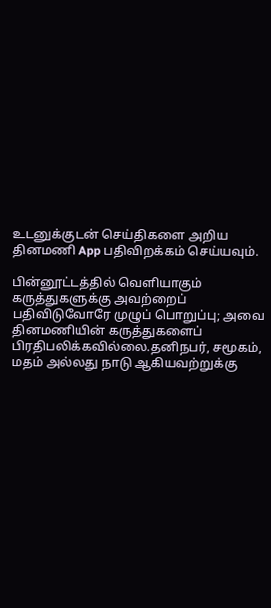உடனுக்குடன் செய்திகளை அறிய தினமணி App பதிவிறக்கம் செய்யவும்.

பின்னூட்டத்தில் வெளியாகும் கருத்துகளுக்கு அவற்றைப் பதிவிடுவோரே முழுப் பொறுப்பு; அவை தினமணியின் கருத்துகளைப் பிரதிபலிக்கவில்லை.தனிநபர், சமூகம், மதம் அல்லது நாடு ஆகியவற்றுக்கு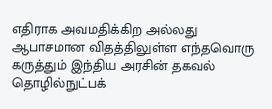எதிராக அவமதிக்கிற அல்லது ஆபாசமான விதத்திலுள்ள எந்தவொரு கருத்தும் இந்திய அரசின் தகவல் தொழில்நுட்பக்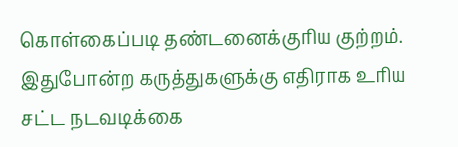கொள்கைப்படி தண்டனைக்குரிய குற்றம். இதுபோன்ற கருத்துகளுக்கு எதிராக உரிய சட்ட நடவடிக்கை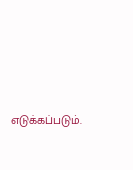எடுக்கப்படும்.